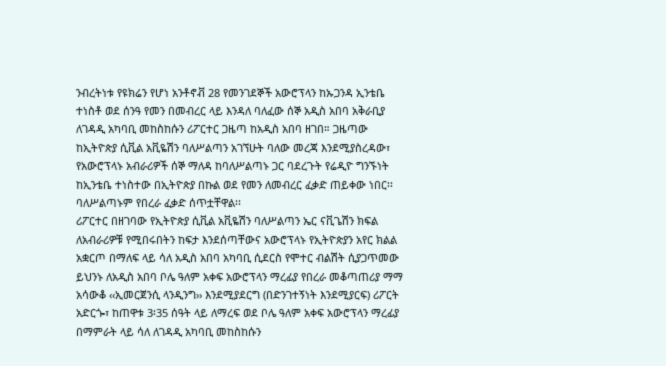ንብረትነቱ የዩክሬን የሆነ አንቶኖቭ 28 የመንገደኞች አውሮፕላን ከኡጋንዳ ኢንቴቤ ተነስቶ ወደ ሰንዓ የመን በመብረር ላይ እንዳለ ባለፈው ሰኞ አዲስ አበባ አቅራቢያ ለገዳዲ አካባቢ መከስከሱን ሪፖርተር ጋዜጣ ከአዲስ አበባ ዘገበ። ጋዜጣው ከኢትዮጵያ ሲቪል አቪዬሽን ባለሥልጣን አገኘሁት ባለው መረጃ እንደሚያስረዳው፣ የአውሮፕላኑ አብራሪዎች ሰኞ ማለዳ ከባለሥልጣኑ ጋር ባደረጉት የሬዲዮ ግንኙነት ከኢንቴቤ ተነስተው በኢትዮጵያ በኩል ወደ የመን ለመብረር ፈቃድ ጠይቀው ነበር፡፡ ባለሥልጣኑም የበረራ ፈቃድ ሰጥቷቸዋል፡፡
ሪፖርተር በዘገባው የኢትዮጵያ ሲቪል አቪዬሽን ባለሥልጣን ኤር ናቪጌሽን ክፍል ለአብራሪዎቹ የሚበሩበትን ከፍታ እንደሰጣቸውና አውሮፕላኑ የኢትዮጵያን አየር ክልል አቋርጦ በማለፍ ላይ ሳለ አዲስ አበባ አካባቢ ሲደርስ የሞተር ብልሽት ሲያጋጥመው ይህንኑ ለአዲስ አበባ ቦሌ ዓለም አቀፍ አውሮፕላን ማረፊያ የበረራ መቆጣጠሪያ ማማ አሳውቆ ‹‹ኢመርጀንሲ ላንዲንግ›› እንደሚያደርግ (በድንገተኝነት እንደሚያርፍ) ሪፖርት አድርጐ፣ ከጠዋቱ 3፡35 ሰዓት ላይ ለማረፍ ወደ ቦሌ ዓለም አቀፍ አውሮፕላን ማረፊያ በማምራት ላይ ሳለ ለገዳዲ አካባቢ መከስከሱን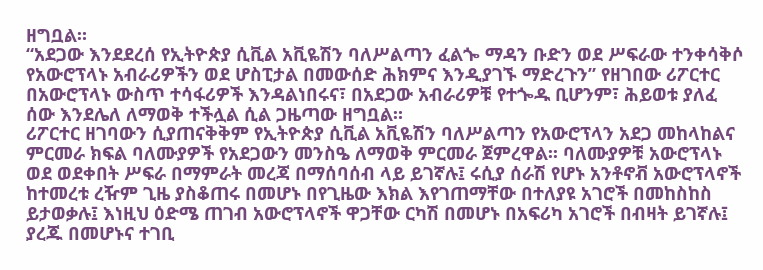ዘግቧል።
“አደጋው እንደደረሰ የኢትዮጵያ ሲቪል አቪዬሽን ባለሥልጣን ፈልጐ ማዳን ቡድን ወደ ሥፍራው ተንቀሳቅሶ የአውሮፕላኑ አብራሪዎችን ወደ ሆስፒታል በመውሰድ ሕክምና እንዲያገኙ ማድረጉን” የዘገበው ሪፖርተር በአውሮፕላኑ ውስጥ ተሳፋሪዎች እንዳልነበሩና፣ በአደጋው አብራሪዎቹ የተጐዱ ቢሆንም፣ ሕይወቱ ያለፈ ሰው እንደሌለ ለማወቅ ተችሏል ሲል ጋዜጣው ዘግቧል።
ሪፖርተር ዘገባውን ሲያጠናቅቅም የኢትዮጵያ ሲቪል አቪዬሽን ባለሥልጣን የአውሮፕላን አደጋ መከላከልና ምርመራ ክፍል ባለሙያዎች የአደጋውን መንስዔ ለማወቅ ምርመራ ጀምረዋል፡፡ ባለሙያዎቹ አውሮፕላኑ ወደ ወደቀበት ሥፍራ በማምራት መረጃ በማሰባሰብ ላይ ይገኛሉ፤ ሩሲያ ሰራሽ የሆኑ አንቶኖቭ አውሮፕላኖች ከተመረቱ ረዥም ጊዜ ያስቆጠሩ በመሆኑ በየጊዜው እክል እየገጠማቸው በተለያዩ አገሮች በመከስከስ ይታወቃሉ፤ እነዚህ ዕድሜ ጠገብ አውሮፕላኖች ዋጋቸው ርካሽ በመሆኑ በአፍሪካ አገሮች በብዛት ይገኛሉ፤ ያረጁ በመሆኑና ተገቢ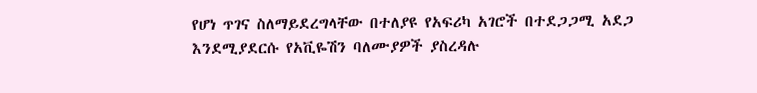የሆነ ጥገና ስለማይደረግላቸው በተለያዩ የአፍሪካ አገሮች በተደጋጋሚ አደጋ እንደሚያደርሱ የአቪዬሽን ባለሙያዎች ያስረዳሉ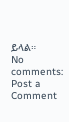ይላል።
No comments:
Post a Comment